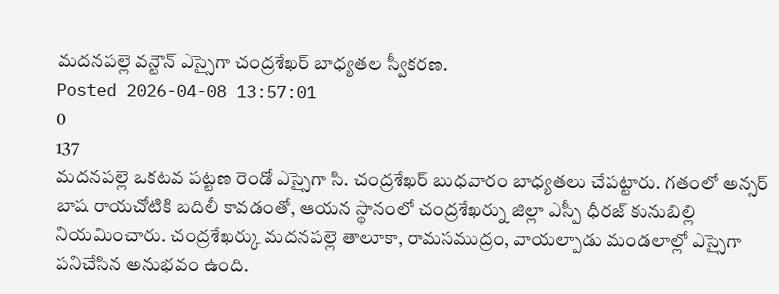మదనపల్లె వన్టౌన్ ఎస్సైగా చంద్రశేఖర్ బాధ్యతల స్వీకరణ.
Posted 2026-04-08 13:57:01
0
137
మదనపల్లె ఒకటవ పట్టణ రెండో ఎస్సైగా సి. చంద్రశేఖర్ బుధవారం బాధ్యతలు చేపట్టారు. గతంలో అన్సర్ బాష రాయచోటికి బదిలీ కావడంతో, ఆయన స్థానంలో చంద్రశేఖర్ను జిల్లా ఎస్పీ ధీరజ్ కునుబిల్లి నియమించారు. చంద్రశేఖర్కు మదనపల్లె తాలూకా, రామసముద్రం, వాయల్పాడు మండలాల్లో ఎస్సైగా పనిచేసిన అనుభవం ఉంది.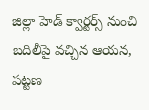జిల్లా హెడ్ క్వార్టర్స్ నుంచి బదిలీపై వచ్చిన ఆయన, పట్టణ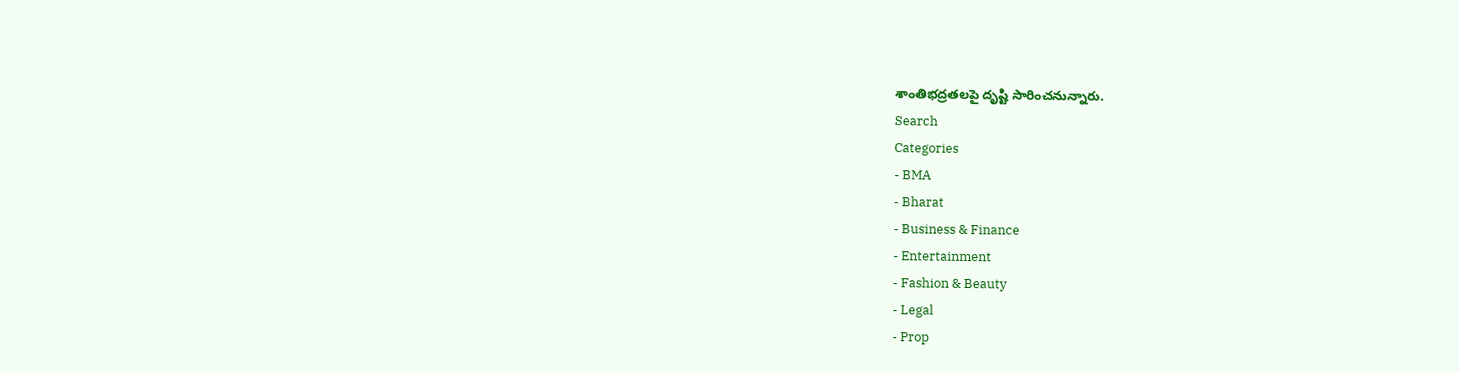శాంతిభద్రతలపై దృష్టి సారించనున్నారు.
Search
Categories
- BMA
- Bharat
- Business & Finance
- Entertainment
- Fashion & Beauty
- Legal
- Prop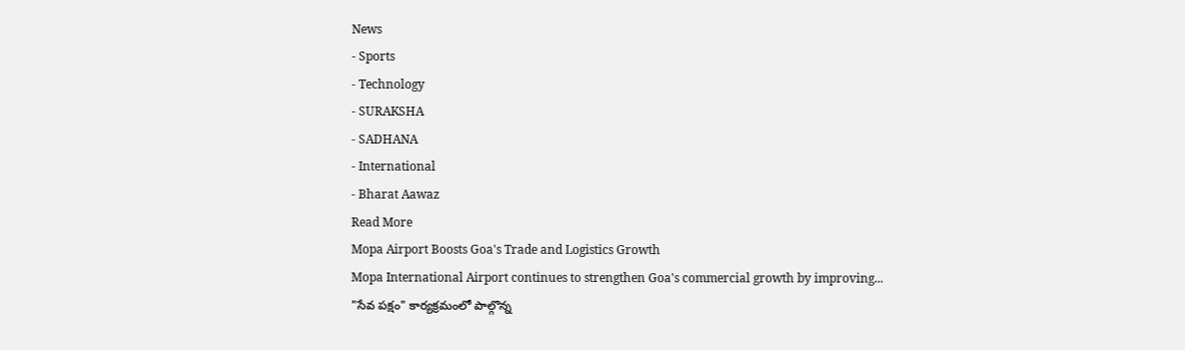News
- Sports
- Technology
- SURAKSHA
- SADHANA
- International
- Bharat Aawaz
Read More
Mopa Airport Boosts Goa's Trade and Logistics Growth
Mopa International Airport continues to strengthen Goa's commercial growth by improving...
"సేవ పక్షం" కార్యక్రమంలో పాల్గొన్న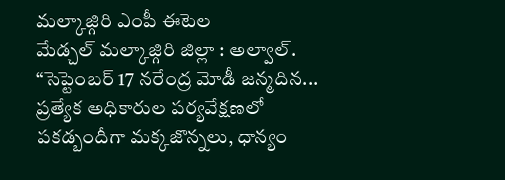మల్కాజ్గిరి ఎంపీ ఈటెల
మేడ్చల్ మల్కాజ్గిరి జిల్లా : అల్వాల్. “సెప్టెంబర్ 17 నరేంద్ర మోడీ జన్మదిన...
ప్రత్యేక అధికారుల పర్యవేక్షణలో పకడ్బందీగా మక్కజొన్నలు, ధాన్యం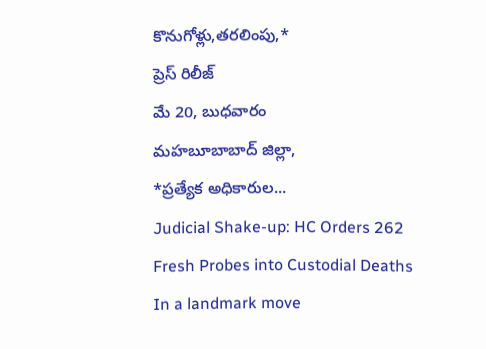కొనుగోళ్లు,తరలింపు,*
ప్రెస్ రిలీజ్
మే 20, బుధవారం
మహబూబాబాద్ జిల్లా,
*ప్రత్యేక అధికారుల...
Judicial Shake-up: HC Orders 262 Fresh Probes into Custodial Deaths
In a landmark move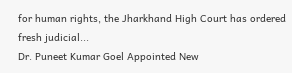for human rights, the Jharkhand High Court has ordered fresh judicial...
Dr. Puneet Kumar Goel Appointed New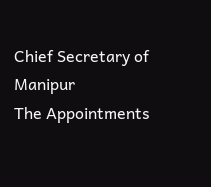Chief Secretary of Manipur
The Appointments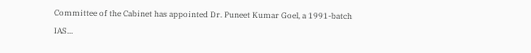Committee of the Cabinet has appointed Dr. Puneet Kumar Goel, a 1991-batch IAS...